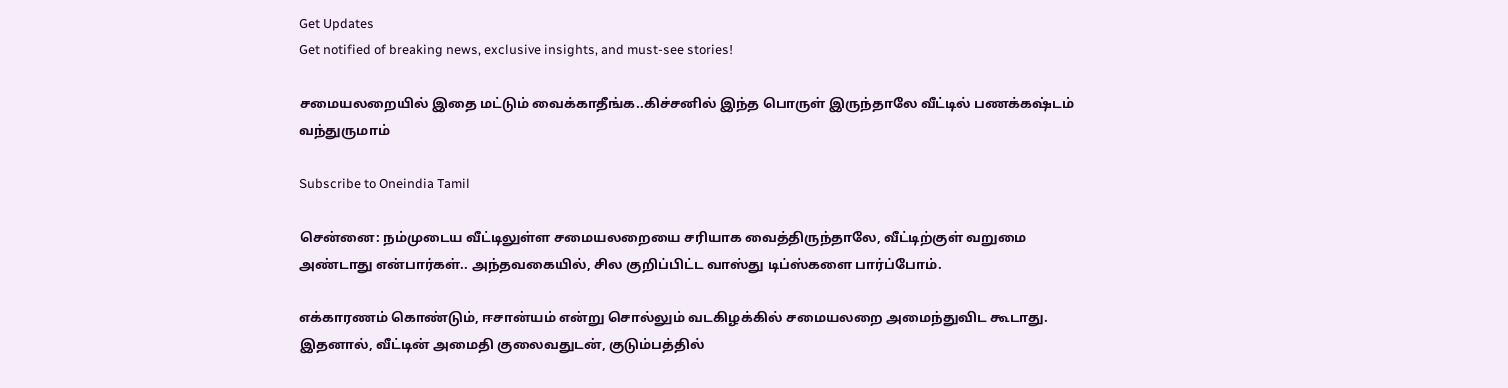Get Updates
Get notified of breaking news, exclusive insights, and must-see stories!

சமையலறையில் இதை மட்டும் வைக்காதீங்க..கிச்சனில் இந்த பொருள் இருந்தாலே வீட்டில் பணக்கஷ்டம் வந்துருமாம்

Subscribe to Oneindia Tamil

சென்னை: நம்முடைய வீட்டிலுள்ள சமையலறையை சரியாக வைத்திருந்தாலே, வீட்டிற்குள் வறுமை அண்டாது என்பார்கள்.. அந்தவகையில், சில குறிப்பிட்ட வாஸ்து டிப்ஸ்களை பார்ப்போம்.

எக்காரணம் கொண்டும், ஈசான்யம் என்று சொல்லும் வடகிழக்கில் சமையலறை அமைந்துவிட கூடாது. இதனால், வீட்டின் அமைதி குலைவதுடன், குடும்பத்தில்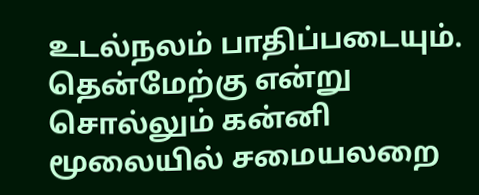உடல்நலம் பாதிப்படையும். தென்மேற்கு என்று சொல்லும் கன்னி மூலையில் சமையலறை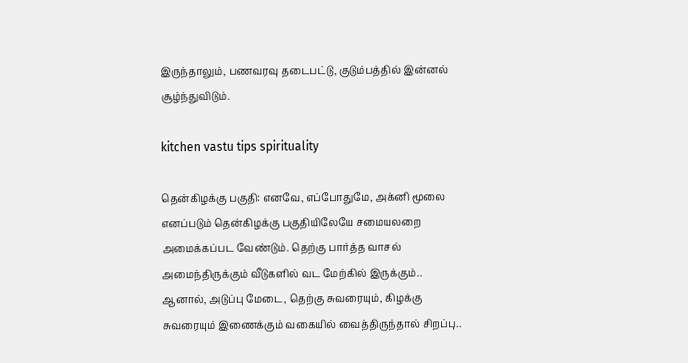இருந்தாலும், பணவரவு தடைபட்டு, குடும்பத்தில் இன்னல் சூழ்ந்துவிடும்.

kitchen vastu tips spirituality

தென்கிழக்கு பகுதி: எனவே, எப்போதுமே, அக்னி மூலை எனப்படும் தென்கிழக்கு பகுதியிலேயே சமையலறை அமைக்கப்பட வேண்டும். தெற்கு பார்த்த வாசல் அமைந்திருக்கும் வீடுகளில் வட மேற்கில் இருக்கும்.. ஆனால், அடுப்பு மேடை, தெற்கு சுவரையும், கிழக்கு சுவரையும் இணைக்கும் வகையில் வைத்திருந்தால் சிறப்பு..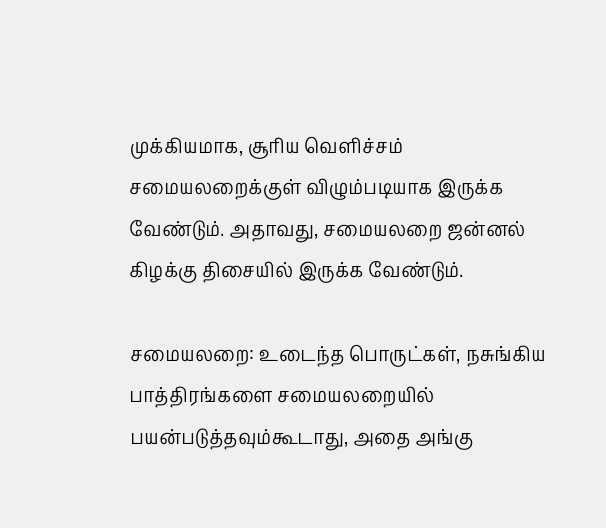முக்கியமாக, சூரிய வெளிச்சம் சமையலறைக்குள் விழும்படியாக இருக்க வேண்டும். அதாவது, சமையலறை ஜன்னல் கிழக்கு திசையில் இருக்க வேண்டும்.

சமையலறை: உடைந்த பொருட்கள், நசுங்கிய பாத்திரங்களை சமையலறையில் பயன்படுத்தவும்கூடாது, அதை அங்கு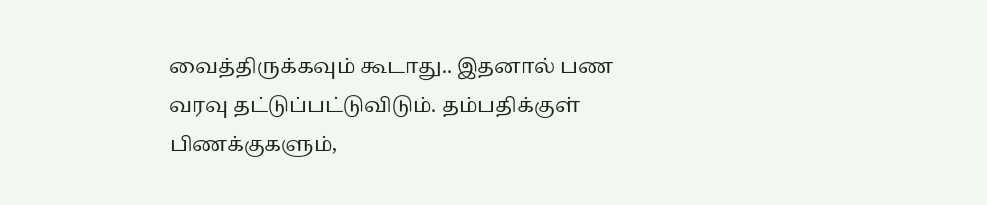வைத்திருக்கவும் கூடாது.. இதனால் பண வரவு தட்டுப்பட்டுவிடும். தம்பதிக்குள் பிணக்குகளும்,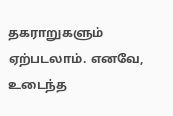தகராறுகளும் ஏற்படலாம். எனவே, உடைந்த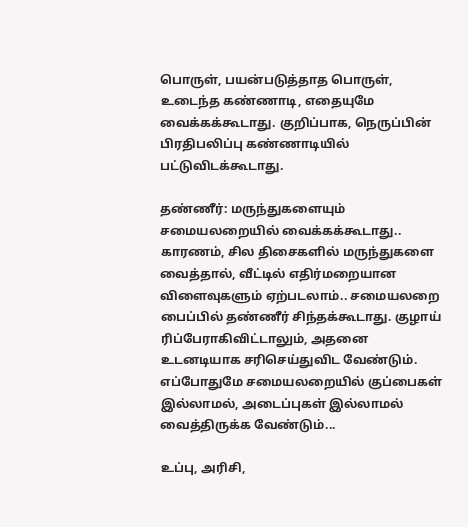பொருள், பயன்படுத்தாத பொருள், உடைந்த கண்ணாடி, எதையுமே வைக்கக்கூடாது. குறிப்பாக, நெருப்பின் பிரதிபலிப்பு கண்ணாடியில் பட்டுவிடக்கூடாது.

தண்ணீர்: மருந்துகளையும் சமையலறையில் வைக்கக்கூடாது.. காரணம், சில திசைகளில் மருந்துகளை வைத்தால், வீட்டில் எதிர்மறையான விளைவுகளும் ஏற்படலாம்.. சமையலறை பைப்பில் தண்ணீர் சிந்தக்கூடாது. குழாய் ரிப்பேராகிவிட்டாலும், அதனை உடனடியாக சரிசெய்துவிட வேண்டும். எப்போதுமே சமையலறையில் குப்பைகள் இல்லாமல், அடைப்புகள் இல்லாமல் வைத்திருக்க வேண்டும்...

உப்பு, அரிசி,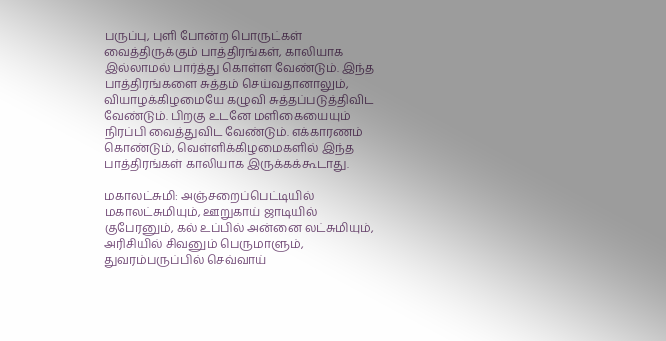பருப்பு, புளி போன்ற பொருட்கள் வைத்திருக்கும் பாத்திரங்கள், காலியாக இல்லாமல் பார்த்து கொள்ள வேண்டும். இந்த பாத்திரங்களை சுத்தம் செய்வதானாலும், வியாழக்கிழமையே கழுவி சுத்தப்படுத்திவிட வேண்டும். பிறகு உடனே மளிகையையும் நிரப்பி வைத்துவிட வேண்டும். எக்காரணம் கொண்டும், வெள்ளிக்கிழமைகளில் இந்த பாத்திரங்கள் காலியாக இருக்கக்கூடாது.

மகாலட்சுமி: அஞ்சறைப்பெட்டியில் மகாலட்சுமியும், ஊறுகாய் ஜாடியில் குபேரனும், கல் உப்பில் அன்னை லட்சுமியும், அரிசியில் சிவனும் பெருமாளும், துவரம்பருப்பில் செவ்வாய்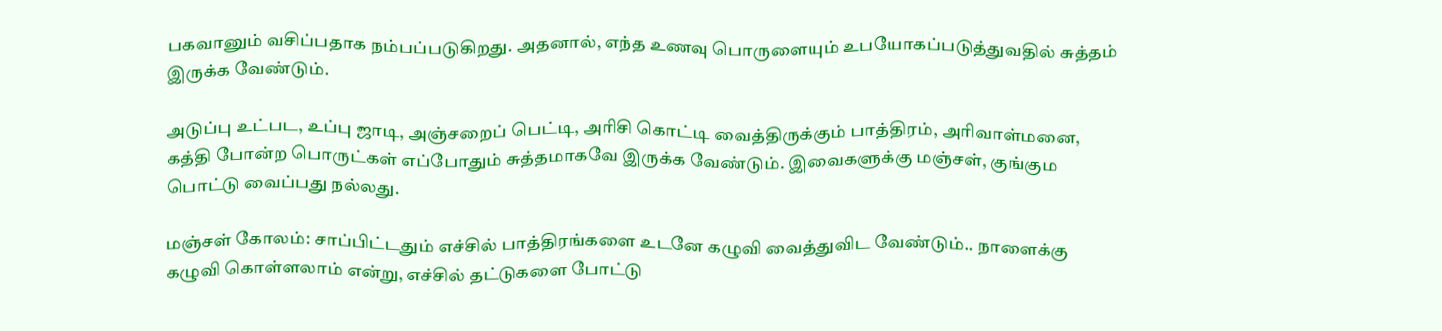பகவானும் வசிப்பதாக நம்பப்படுகிறது. அதனால், எந்த உணவு பொருளையும் உபயோகப்படுத்துவதில் சுத்தம் இருக்க வேண்டும்.

அடுப்பு உட்பட, உப்பு ஜாடி, அஞ்சறைப் பெட்டி, அரிசி கொட்டி வைத்திருக்கும் பாத்திரம், அரிவாள்மனை, கத்தி போன்ற பொருட்கள் எப்போதும் சுத்தமாகவே இருக்க வேண்டும். இவைகளுக்கு மஞ்சள், குங்கும பொட்டு வைப்பது நல்லது.

மஞ்சள் கோலம்: சாப்பிட்டதும் எச்சில் பாத்திரங்களை உடனே கழுவி வைத்துவிட வேண்டும்.. நாளைக்கு கழுவி கொள்ளலாம் என்று, எச்சில் தட்டுகளை போட்டு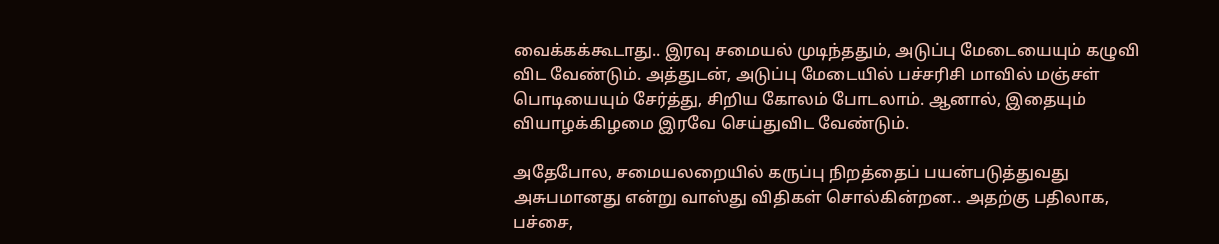வைக்கக்கூடாது.. இரவு சமையல் முடிந்ததும், அடுப்பு மேடையையும் கழுவி விட வேண்டும். அத்துடன், அடுப்பு மேடையில் பச்சரிசி மாவில் மஞ்சள் பொடியையும் சேர்த்து, சிறிய கோலம் போடலாம். ஆனால், இதையும் வியாழக்கிழமை இரவே செய்துவிட வேண்டும்.

அதேபோல, சமையலறையில் கருப்பு நிறத்தைப் பயன்படுத்துவது அசுபமானது என்று வாஸ்து விதிகள் சொல்கின்றன.. அதற்கு பதிலாக, பச்சை,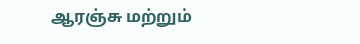ஆரஞ்சு மற்றும்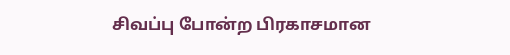சிவப்பு போன்ற பிரகாசமான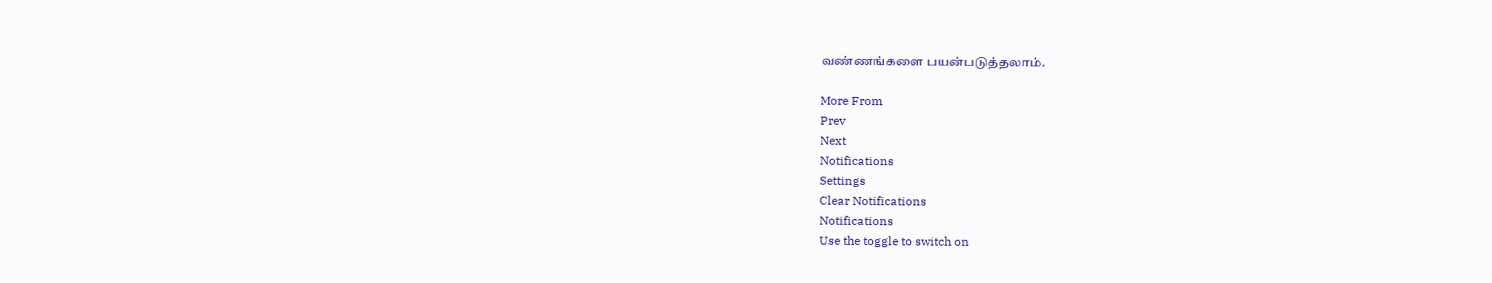வண்ணங்களை பயன்படுத்தலாம்.

More From
Prev
Next
Notifications
Settings
Clear Notifications
Notifications
Use the toggle to switch on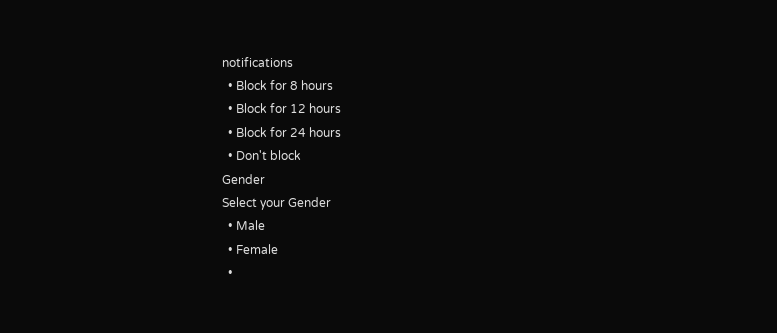notifications
  • Block for 8 hours
  • Block for 12 hours
  • Block for 24 hours
  • Don't block
Gender
Select your Gender
  • Male
  • Female
  •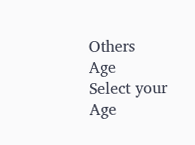Others
Age
Select your Age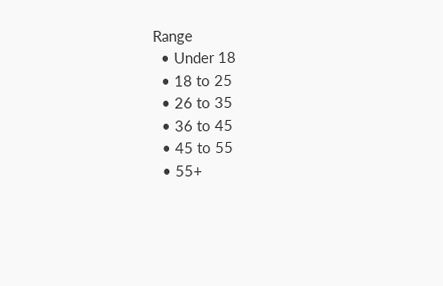Range
  • Under 18
  • 18 to 25
  • 26 to 35
  • 36 to 45
  • 45 to 55
  • 55+